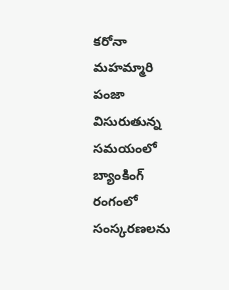కరోనా మహమ్మారి పంజా విసురుతున్న సమయంలో బ్యాంకింగ్ రంగంలో సంస్కరణలను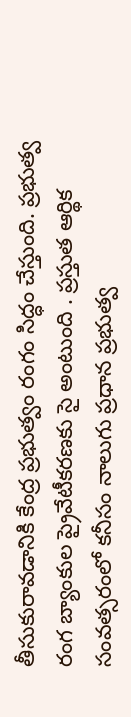తీసుకురావడానికి కేంద్ర ప్రభుత్వం రంగం సిద్ధం చేస్తుంది. ప్రభుత్వ రంగ బ్యాంకుల ప్రైవేటీకరణకు సై అంటుంది . ప్రస్తుత ఆర్థిక సంవత్సరంలో కనీసం నాలుగు ప్రధాన ప్రభుత్వ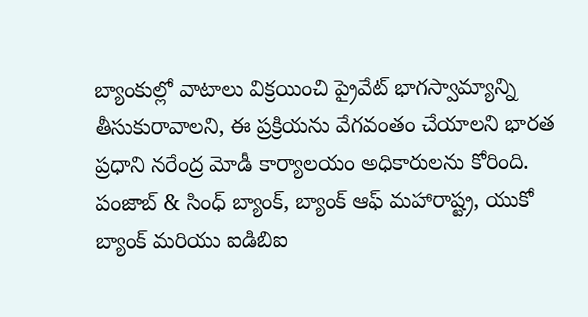బ్యాంకుల్లో వాటాలు విక్రయించి ప్రైవేట్ భాగస్వామ్యాన్ని తీసుకురావాలని, ఈ ప్రక్రియను వేగవంతం చేయాలని భారత ప్రధాని నరేంద్ర మోడీ కార్యాలయం అధికారులను కోరింది.
పంజాబ్ & సింధ్ బ్యాంక్, బ్యాంక్ ఆఫ్ మహారాష్ట్ర, యుకో బ్యాంక్ మరియు ఐడిబిఐ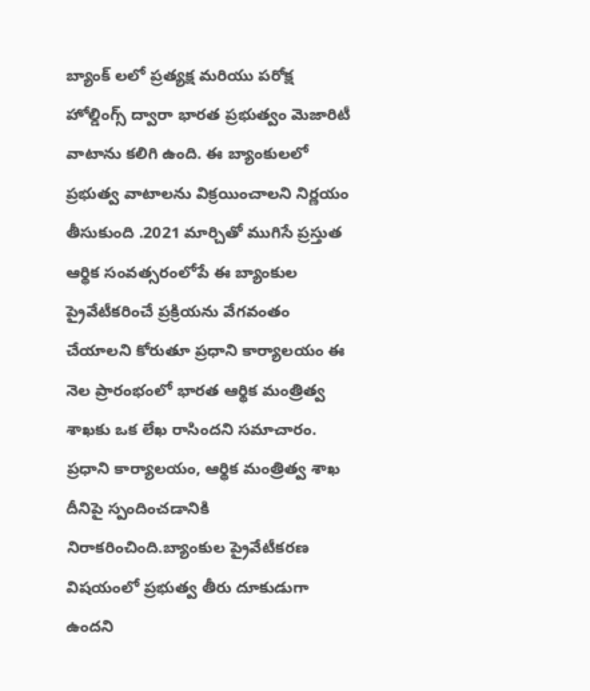బ్యాంక్ లలో ప్రత్యక్ష మరియు పరోక్ష హోల్డింగ్స్ ద్వారా భారత ప్రభుత్వం మెజారిటీ వాటాను కలిగి ఉంది. ఈ బ్యాంకులలో ప్రభుత్వ వాటాలను విక్రయించాలని నిర్ణయం తీసుకుంది .2021 మార్చితో ముగిసే ప్రస్తుత ఆర్థిక సంవత్సరంలోపే ఈ బ్యాంకుల ప్రైవేటీకరించే ప్రక్రియను వేగవంతం చేయాలని కోరుతూ ప్రధాని కార్యాలయం ఈ నెల ప్రారంభంలో భారత ఆర్థిక మంత్రిత్వ శాఖకు ఒక లేఖ రాసిందని సమాచారం. ప్రధాని కార్యాలయం, ఆర్థిక మంత్రిత్వ శాఖ దీనిపై స్పందించడానికి నిరాకరించింది.బ్యాంకుల ప్రైవేటీకరణ విషయంలో ప్రభుత్వ తీరు దూకుడుగా ఉందని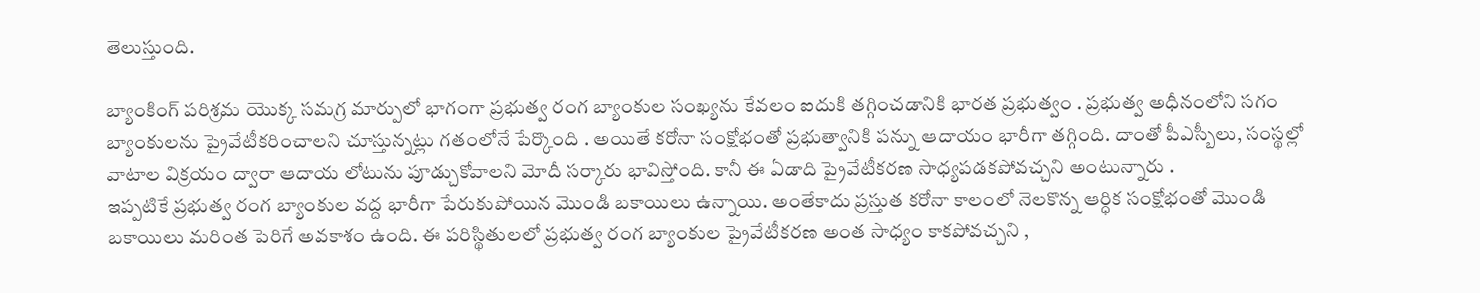తెలుస్తుంది.

బ్యాంకింగ్ పరిశ్రమ యొక్క సమగ్ర మార్పులో భాగంగా ప్రభుత్వ రంగ బ్యాంకుల సంఖ్యను కేవలం ఐదుకి తగ్గించడానికి భారత ప్రభుత్వం . ప్రభుత్వ అధీనంలోని సగం బ్యాంకులను ప్రైవేటీకరించాలని చూస్తున్నట్లు గతంలోనే పేర్కొంది . అయితే కరోనా సంక్షోభంతో ప్రభుత్వానికి పన్ను ఆదాయం భారీగా తగ్గింది. దాంతో పీఎస్బీలు, సంస్థల్లో వాటాల విక్రయం ద్వారా ఆదాయ లోటును పూడ్చుకోవాలని మోదీ సర్కారు భావిస్తోంది. కానీ ఈ ఏడాది ప్రైవేటీకరణ సాధ్యపడకపోవచ్చని అంటున్నారు .
ఇప్పటికే ప్రభుత్వ రంగ బ్యాంకుల వద్ద భారీగా పేరుకుపోయిన మొండి బకాయిలు ఉన్నాయి. అంతేకాదు ప్రస్తుత కరోనా కాలంలో నెలకొన్న ఆర్ధిక సంక్షోభంతో మొండి బకాయిలు మరింత పెరిగే అవకాశం ఉంది. ఈ పరిస్థితులలో ప్రభుత్వ రంగ బ్యాంకుల ప్రైవేటీకరణ అంత సాధ్యం కాకపోవచ్చని ,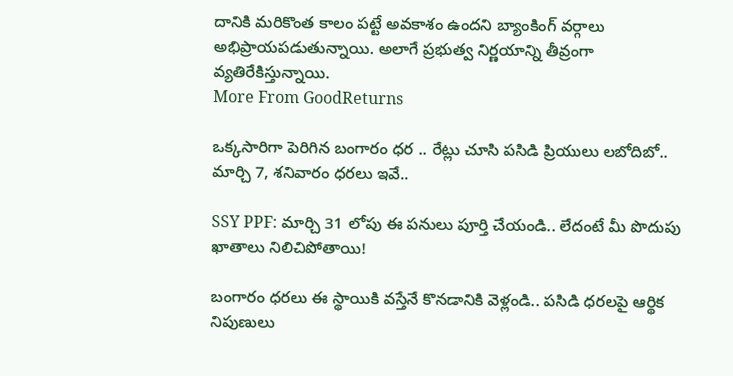దానికి మరికొంత కాలం పట్టే అవకాశం ఉందని బ్యాంకింగ్ వర్గాలు అభిప్రాయపడుతున్నాయి. అలాగే ప్రభుత్వ నిర్ణయాన్ని తీవ్రంగా వ్యతిరేకిస్తున్నాయి.
More From GoodReturns

ఒక్కసారిగా పెరిగిన బంగారం ధర .. రేట్లు చూసి పసిడి ప్రియులు లబోదిబో.. మార్చి 7, శనివారం ధరలు ఇవే..

SSY PPF: మార్చి 31 లోపు ఈ పనులు పూర్తి చేయండి.. లేదంటే మీ పొదుపు ఖాతాలు నిలిచిపోతాయి!

బంగారం ధరలు ఈ స్థాయికి వస్తేనే కొనడానికి వెళ్లండి.. పసిడి ధరలపై ఆర్థిక నిపుణులు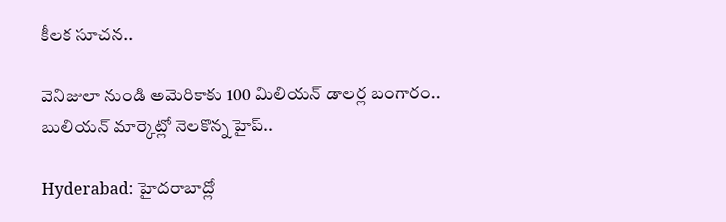కీలక సూచన..

వెనిజులా నుండి అమెరికాకు 100 మిలియన్ డాలర్ల బంగారం.. బులియన్ మార్కెట్లో నెలకొన్న హైప్..

Hyderabad: హైదరాబాద్లో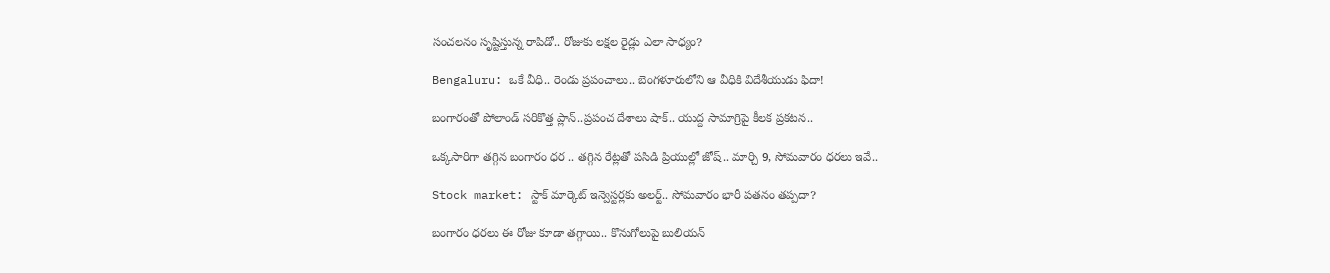సంచలనం సృష్టిస్తున్న రాపిడో.. రోజుకు లక్షల రైడ్లు ఎలా సాధ్యం?

Bengaluru: ఒకే వీధి.. రెండు ప్రపంచాలు.. బెంగళూరులోని ఆ వీధికి విదేశీయుడు ఫిదా!

బంగారంతో పోలాండ్ సరికొత్త ప్లాన్..ప్రపంచ దేశాలు షాక్.. యుద్ద సామాగ్రిపై కీలక ప్రకటన..

ఒక్కసారిగా తగ్గిన బంగారం ధర .. తగ్గిన రేట్లతో పసిడి ప్రియుల్లో జోష్.. మార్చి 9, సోమవారం ధరలు ఇవే..

Stock market: స్టాక్ మార్కెట్ ఇన్వెస్టర్లకు అలర్ట్.. సోమవారం భారీ పతనం తప్పదా?

బంగారం ధరలు ఈ రోజు కూడా తగ్గాయి.. కొనుగోలుపై బులియన్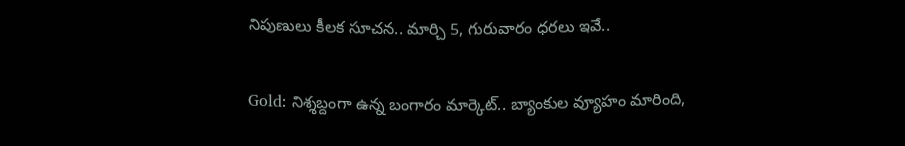నిపుణులు కీలక సూచన.. మార్చి 5, గురువారం ధరలు ఇవే..

Gold: నిశ్శబ్దంగా ఉన్న బంగారం మార్కెట్.. బ్యాంకుల వ్యూహం మారింది,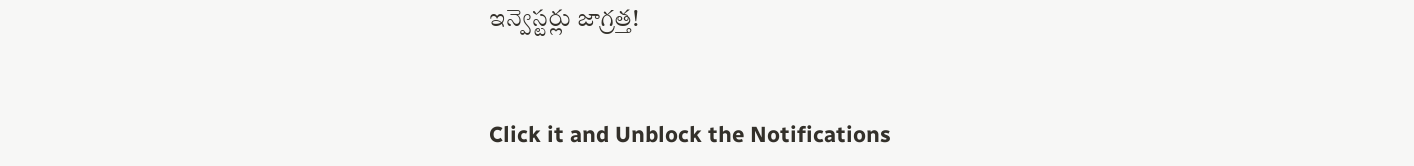ఇన్వెస్టర్లు జాగ్రత్త!



Click it and Unblock the Notifications